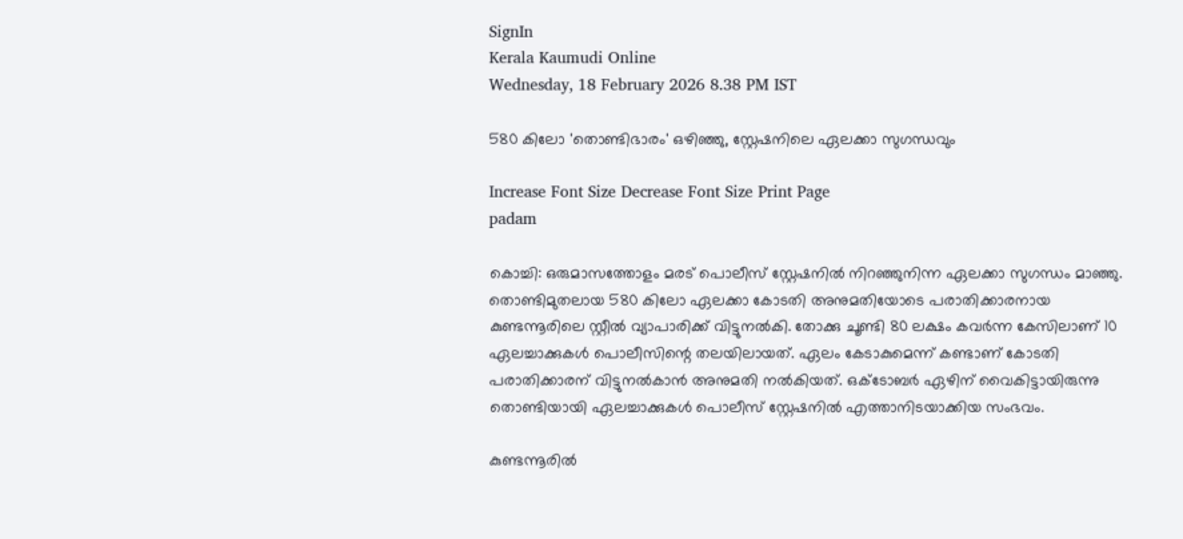SignIn
Kerala Kaumudi Online
Wednesday, 18 February 2026 8.38 PM IST

580 കിലോ 'തൊണ്ടിഭാരം' ഒഴിഞ്ഞു, സ്റ്റേഷനിലെ ഏലക്കാ സുഗന്ധവും

Increase Font Size Decrease Font Size Print Page
padam

കൊച്ചി: ഒരുമാസത്തോളം മരട് പൊലീസ് സ്റ്റേഷനിൽ നിറഞ്ഞുനിന്ന ഏലക്കാ സുഗന്ധം മാഞ്ഞു. തൊണ്ടിമുതലായ 580 കിലോ ഏലക്കാ കോടതി അനുമതിയോടെ പരാതിക്കാരനായ കുണ്ടന്നൂരിലെ സ്റ്റീൽ വ്യാപാരിക്ക് വിട്ടുനൽകി. തോക്കു ചൂണ്ടി 80 ലക്ഷം കവർന്ന കേസിലാണ് 10 ഏലച്ചാക്കുകൾ പൊലീസിന്റെ തലയിലായത്. ഏലം കേടാകുമെന്ന് കണ്ടാണ് കോടതി പരാതിക്കാരന് വിട്ടുനൽകാൻ അനുമതി നൽകിയത്. ഒക്ടോബർ ഏഴിന് വൈകിട്ടായിരുന്നു തൊണ്ടിയായി ഏലച്ചാക്കുകൾ പൊലീസ് സ്റ്റേഷനിൽ എത്താനിടയാക്കിയ സംഭവം.

കുണ്ടന്നൂരിൽ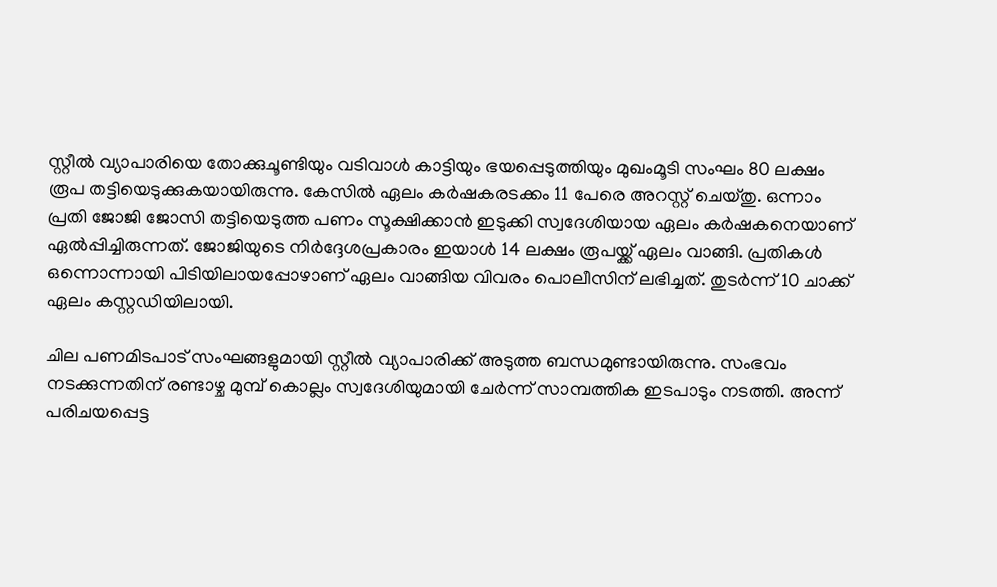സ്റ്റീൽ വ്യാപാരിയെ തോക്കുചൂണ്ടിയും വടിവാൾ കാട്ടിയും ഭയപ്പെടുത്തിയും മുഖംമൂടി സംഘം 80 ലക്ഷം രൂപ തട്ടിയെടുക്കുകയായിരുന്നു. കേസിൽ ഏലം കർഷകരടക്കം 11 പേരെ അറസ്റ്റ് ചെയ്തു. ഒന്നാം പ്രതി ജോജി ജോസി തട്ടിയെടുത്ത പണം സൂക്ഷിക്കാൻ ഇടുക്കി സ്വദേശിയായ ഏലം കർഷകനെയാണ് ഏൽപ്പിച്ചിരുന്നത്. ജോജിയുടെ നിർദ്ദേശപ്രകാരം ഇയാൾ 14 ലക്ഷം രൂപയ്ക്ക് ഏലം വാങ്ങി. പ്രതികൾ ഒന്നൊന്നായി പിടിയിലായപ്പോഴാണ് ഏലം വാങ്ങിയ വിവരം പൊലീസിന് ലഭിച്ചത്. തുടർന്ന് 10 ചാക്ക് ഏലം കസ്റ്റഡിയിലായി.

ചില പണമിടപാട് സംഘങ്ങളുമായി സ്റ്റീൽ വ്യാപാരിക്ക് അടുത്ത ബന്ധമുണ്ടായിരുന്നു. സംഭവം നടക്കുന്നതിന് രണ്ടാഴ്ച മുമ്പ് കൊല്ലം സ്വദേശിയുമായി ചേർന്ന് സാമ്പത്തിക ഇടപാടും നടത്തി. അന്ന് പരിചയപ്പെട്ട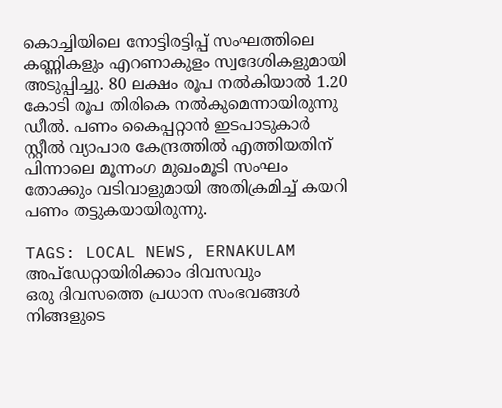കൊച്ചിയിലെ നോട്ടിരട്ടിപ്പ് സംഘത്തിലെ കണ്ണികളും എറണാകുളം സ്വദേശികളുമായി അടുപ്പിച്ചു. 80 ലക്ഷം രൂപ നൽകിയാൽ 1.20 കോടി രൂപ തിരികെ നൽകുമെന്നായിരുന്നു ഡീൽ. പണം കൈപ്പറ്റാൻ ഇടപാടുകാർ സ്റ്റീൽ വ്യാപാര കേന്ദ്രത്തിൽ എത്തിയതിന് പിന്നാലെ മൂന്നംഗ മുഖംമൂടി സംഘം തോക്കും വടിവാളുമായി അതിക്രമിച്ച് കയറി പണം തട്ടുകയായിരുന്നു.

TAGS: LOCAL NEWS, ERNAKULAM
അപ്ഡേറ്റായിരിക്കാം ദിവസവും
ഒരു ദിവസത്തെ പ്രധാന സംഭവങ്ങൾ നിങ്ങളുടെ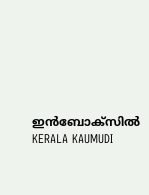ഇൻബോക്സിൽ
KERALA KAUMUDI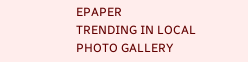EPAPER
TRENDING IN LOCAL
PHOTO GALLERY